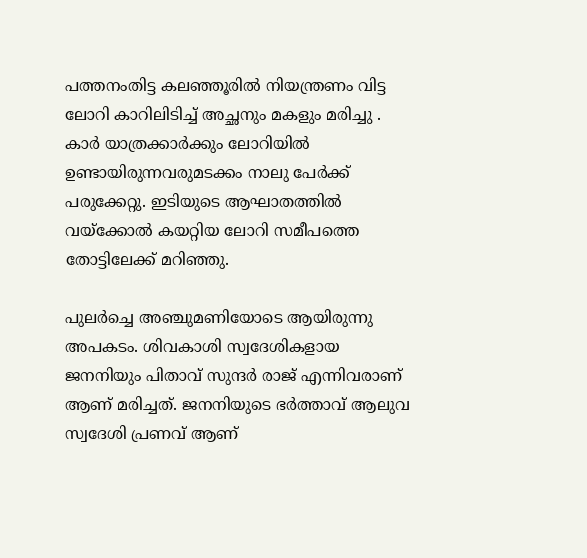പത്തനംതിട്ട കലഞ്ഞൂരിൽ നിയന്ത്രണം വിട്ട ലോറി കാറിലിടിച്ച് അച്ഛനും മകളും മരിച്ചു . കാർ യാത്രക്കാർക്കും ലോറിയിൽ ഉണ്ടായിരുന്നവരുമടക്കം നാലു പേർക്ക് പരുക്കേറ്റു. ഇടിയുടെ ആഘാതത്തിൽ വയ്ക്കോൽ കയറ്റിയ ലോറി സമീപത്തെ തോട്ടിലേക്ക് മറിഞ്ഞു.

പുലർച്ചെ അഞ്ചുമണിയോടെ ആയിരുന്നു അപകടം. ശിവകാശി സ്വദേശികളായ ജനനിയും പിതാവ് സുന്ദർ രാജ് എന്നിവരാണ് ആണ് മരിച്ചത്. ജനനിയുടെ ഭർത്താവ് ആലുവ സ്വദേശി പ്രണവ് ആണ്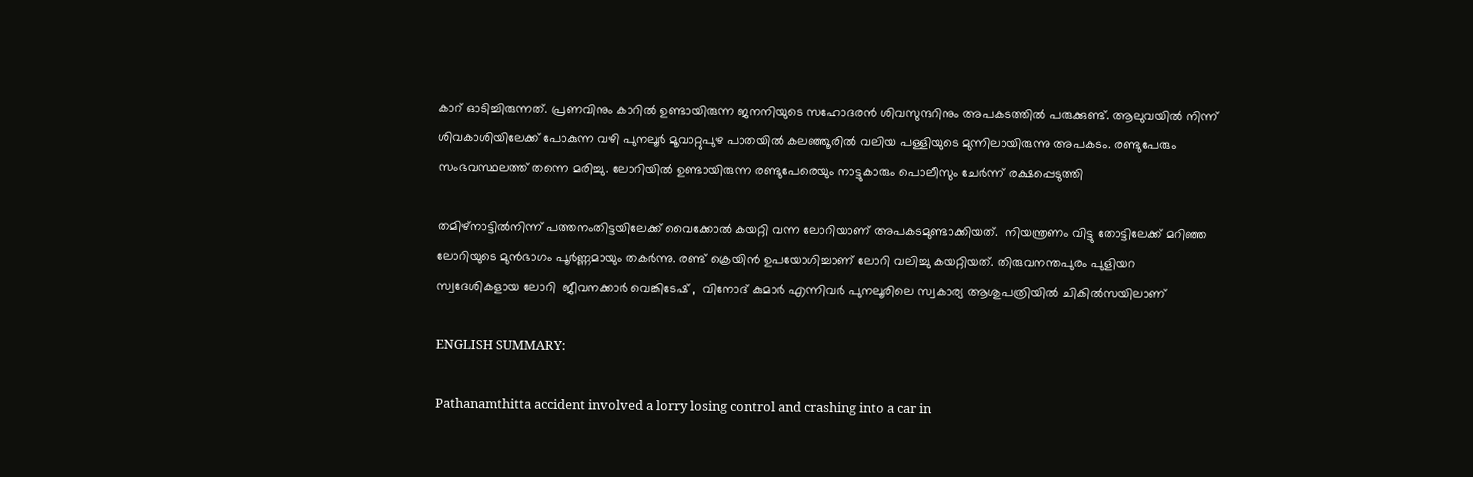കാറ് ഓടിച്ചിരുന്നത്. പ്രണവിനും കാറിൽ ഉണ്ടായിരുന്ന ജനനിയുടെ സഹോദരൻ ശിവസുന്ദറിനും അപകടത്തിൽ പരുക്കുണ്ട്. ആലുവയിൽ നിന്ന് ശിവകാശിയിലേക്ക് പോകുന്ന വഴി പുനലൂർ മൂവാറ്റുപുഴ പാതയിൽ കലഞ്ഞൂരിൽ വലിയ പള്ളിയുടെ മുന്നിലായിരുന്നു അപകടം. രണ്ടുപേരും സംഭവസ്ഥലത്ത് തന്നെ മരിച്ചു. ലോറിയിൽ ഉണ്ടായിരുന്ന രണ്ടുപേരെയും നാട്ടുകാരും പൊലീസും ചേർന്ന് രക്ഷപ്പെടുത്തി

തമിഴ്നാട്ടിൽനിന്ന് പത്തനംതിട്ടയിലേക്ക് വൈക്കോൽ കയറ്റി വന്ന ലോറിയാണ് അപകടമുണ്ടാക്കിയത്.  നിയന്ത്രണം വിട്ടു തോട്ടിലേക്ക് മറിഞ്ഞ ലോറിയുടെ മുൻഭാഗം പൂർണ്ണമായും തകർന്നു. രണ്ട് ക്രെയിൻ ഉപയോഗിച്ചാണ് ലോറി വലിച്ചു കയറ്റിയത്. തിരുവനന്തപുരം പുളിയറ സ്വദേശികളായ ലോറി  ജീവനക്കാർ വെങ്കിടേഷ് ,  വിനോദ് കുമാർ എന്നിവർ പുനലൂരിലെ സ്വകാര്യ ആശുപത്രിയിൽ ചികിൽസയിലാണ്

ENGLISH SUMMARY:

Pathanamthitta accident involved a lorry losing control and crashing into a car in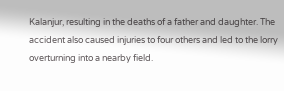Kalanjur, resulting in the deaths of a father and daughter. The accident also caused injuries to four others and led to the lorry overturning into a nearby field.